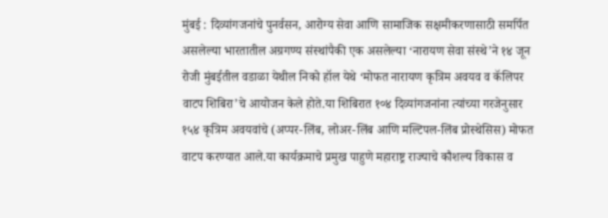मुंबई : दिव्यांगजनांचे पुनर्वसन, आरोग्य सेवा आणि सामाजिक सक्षमीकरणासाठी समर्पित असलेल्या भारतातील अग्रगण्य संस्थांपैकी एक असलेल्या ‘नारायण सेवा संस्थे’ने १४ जून रोजी मुंबईतील वडाळा येथील निको हॉल येथे ‘मोफत नारायण कृत्रिम अवयव व कॅलिपर वाटप शिबिरा’चे आयोजन केले होते.या शिबिरात १०४ दिव्यांगजनांना त्यांच्या गरजेनुसार १५४ कृत्रिम अवयवांचे (अप्पर-लिंब, लोअर-लिंब आणि मल्टिपल-लिंब प्रोस्थेसिस) मोफत वाटप करण्यात आले.या कार्यक्रमाचे प्रमुख पाहुणे महाराष्ट्र राज्याचे कौशल्य विकास व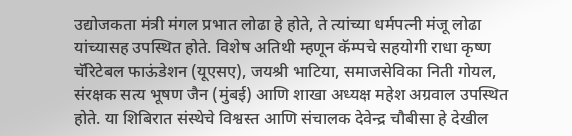उद्योजकता मंत्री मंगल प्रभात लोढा हे होते, ते त्यांच्या धर्मपत्नी मंजू लोढा यांच्यासह उपस्थित होते. विशेष अतिथी म्हणून कॅम्पचे सहयोगी राधा कृष्ण चॅरिटेबल फाऊंडेशन (यूएसए), जयश्री भाटिया, समाजसेविका निती गोयल, संरक्षक सत्य भूषण जैन (मुंबई) आणि शाखा अध्यक्ष महेश अग्रवाल उपस्थित होते. या शिबिरात संस्थेचे विश्वस्त आणि संचालक देवेन्द्र चौबीसा हे देखील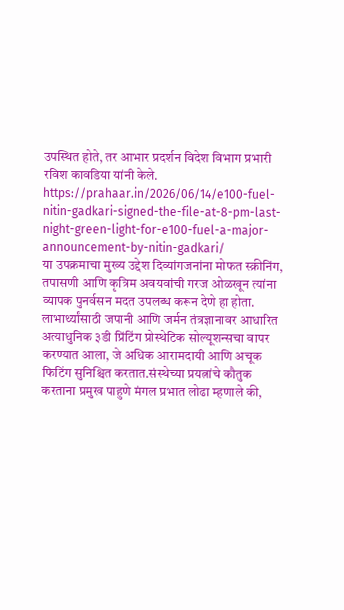उपस्थित होते, तर आभार प्रदर्शन विदेश विभाग प्रभारी रविश कावडिया यांनी केले.
https://prahaar.in/2026/06/14/e100-fuel-nitin-gadkari-signed-the-file-at-8-pm-last-night-green-light-for-e100-fuel-a-major-announcement-by-nitin-gadkari/
या उपक्रमाचा मुख्य उद्देश दिव्यांगजनांना मोफत स्क्रीनिंग, तपासणी आणि कृत्रिम अवयवांची गरज ओळखून त्यांना व्यापक पुनर्वसन मदत उपलब्ध करून देणे हा होता. लाभार्थ्यांसाठी जपानी आणि जर्मन तंत्रज्ञानावर आधारित अत्याधुनिक ३डी प्रिंटिंग प्रोस्थेटिक सोल्यूशन्सचा वापर करण्यात आला, जे अधिक आरामदायी आणि अचूक फिटिंग सुनिश्चित करतात.संस्थेच्या प्रयत्नांचे कौतुक करताना प्रमुख पाहुणे मंगल प्रभात लोढा म्हणाले की,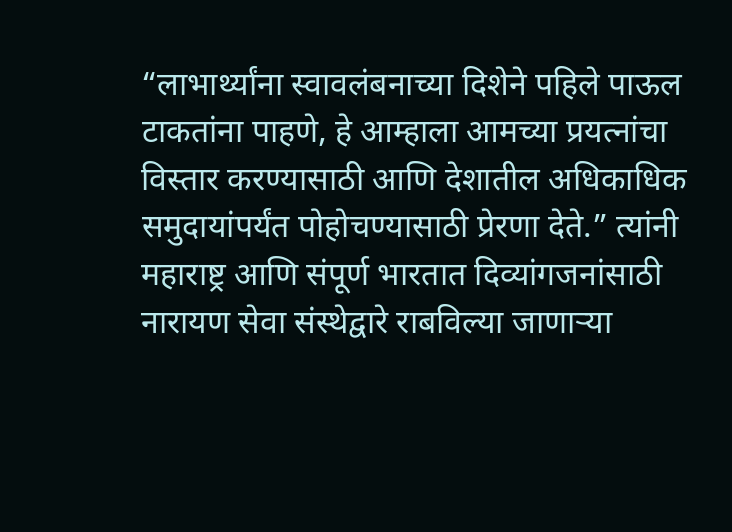“लाभार्थ्यांना स्वावलंबनाच्या दिशेने पहिले पाऊल टाकतांना पाहणे, हे आम्हाला आमच्या प्रयत्नांचा विस्तार करण्यासाठी आणि देशातील अधिकाधिक समुदायांपर्यंत पोहोचण्यासाठी प्रेरणा देते.” त्यांनी महाराष्ट्र आणि संपूर्ण भारतात दिव्यांगजनांसाठी नारायण सेवा संस्थेद्वारे राबविल्या जाणाऱ्या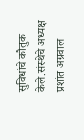सुविधांचे कौतुक केले.संस्थेचे अध्यक्ष प्रशांत अग्रवाल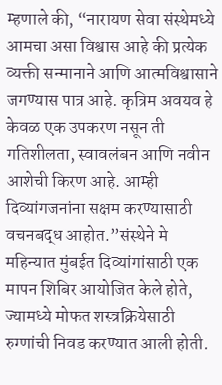म्हणाले की, “नारायण सेवा संस्थेमध्ये आमचा असा विश्वास आहे की प्रत्येक व्यक्ती सन्मानाने आणि आत्मविश्वासाने जगण्यास पात्र आहे. कृत्रिम अवयव हे केवळ एक उपकरण नसून ती गतिशीलता, स्वावलंबन आणि नवीन आशेची किरण आहे. आम्ही दिव्यांगजनांना सक्षम करण्यासाठी वचनबद्ध आहोत.”संस्थेने मे महिन्यात मुंबईत दिव्यांगांसाठी एक मापन शिबिर आयोजित केले होते, ज्यामध्ये मोफत शस्त्रक्रियेसाठी रुग्णांची निवड करण्यात आली होती.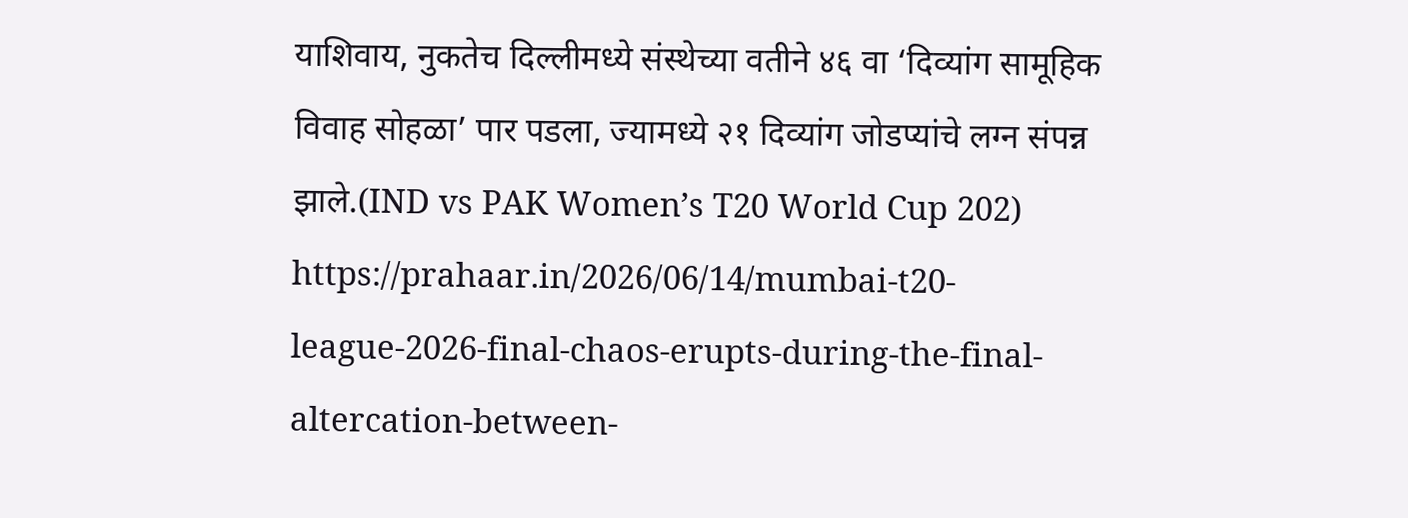याशिवाय, नुकतेच दिल्लीमध्ये संस्थेच्या वतीने ४६ वा ‘दिव्यांग सामूहिक विवाह सोहळा’ पार पडला, ज्यामध्ये २१ दिव्यांग जोडप्यांचे लग्न संपन्न झाले.(IND vs PAK Women’s T20 World Cup 202)
https://prahaar.in/2026/06/14/mumbai-t20-league-2026-final-chaos-erupts-during-the-final-altercation-between-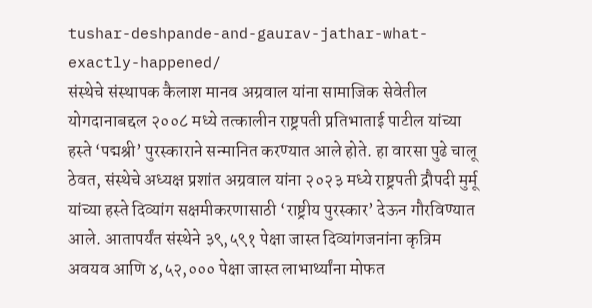tushar-deshpande-and-gaurav-jathar-what-exactly-happened/
संस्थेचे संस्थापक कैलाश मानव अग्रवाल यांना सामाजिक सेवेतील योगदानाबद्दल २००८ मध्ये तत्कालीन राष्ट्रपती प्रतिभाताई पाटील यांच्या हस्ते ‘पद्मश्री’ पुरस्काराने सन्मानित करण्यात आले होते. हा वारसा पुढे चालू ठेवत, संस्थेचे अध्यक्ष प्रशांत अग्रवाल यांना २०२३ मध्ये राष्ट्रपती द्रौपदी मुर्मू यांच्या हस्ते दिव्यांग सक्षमीकरणासाठी ‘राष्ट्रीय पुरस्कार’ देऊन गौरविण्यात आले. आतापर्यंत संस्थेने ३९,५९१ पेक्षा जास्त दिव्यांगजनांना कृत्रिम अवयव आणि ४,५२,००० पेक्षा जास्त लाभार्थ्यांना मोफत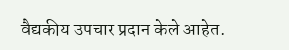वैद्यकीय उपचार प्रदान केले आहेत.